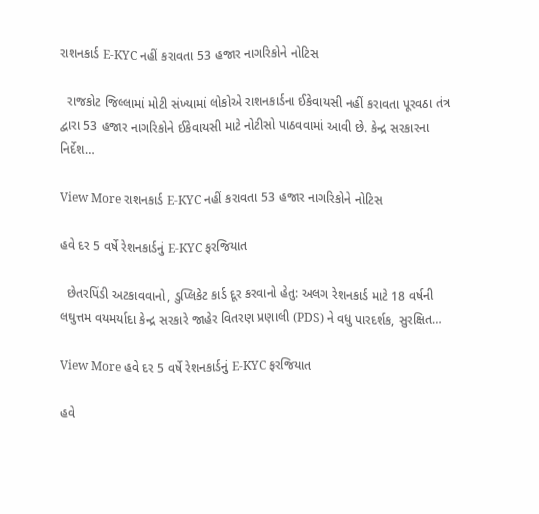રાશનકાર્ડ E-KYC નહીં કરાવતા 53 હજાર નાગરિકોને નોટિસ

  રાજકોટ જિલ્લામાં મોટી સંખ્યામાં લોકોએ રાશનકાર્ડના ઈકેવાયસી નહીં કરાવતા પૂરવઠા તંત્ર દ્વારા 53 હજાર નાગરિકોને ઈકેવાયસી માટે નોટીસો પાઠવવામાં આવી છે. કેન્દ્ર સરકારના નિર્દેશ…

View More રાશનકાર્ડ E-KYC નહીં કરાવતા 53 હજાર નાગરિકોને નોટિસ

હવે દર 5 વર્ષે રેશનકાર્ડનું E-KYC ફરજિયાત

  છેતરપિંડી અટકાવવાનો, ડુપ્લિકેટ કાર્ડ દૂર કરવાનો હેતુ: અલગ રેશનકાર્ડ માટે 18 વર્ષની લઘુત્તમ વયમર્યાદા કેન્દ્ર સરકારે જાહેર વિતરણ પ્રણાલી (PDS) ને વધુ પારદર્શક, સુરક્ષિત…

View More હવે દર 5 વર્ષે રેશનકાર્ડનું E-KYC ફરજિયાત

હવે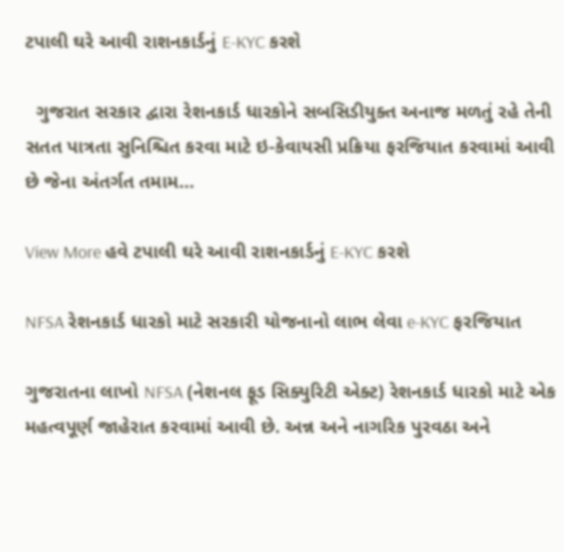ટપાલી ઘરે આવી રાશનકાર્ડનું E-KYC કરશે

  ગુજરાત સરકાર દ્વારા રેશનકાર્ડ ધારકોને સબસિડીયુક્ત અનાજ મળતું રહે તેની સતત પાત્રતા સુનિશ્ચિત કરવા માટે ઇ-કેવાયસી પ્રક્રિયા ફરજિયાત કરવામાં આવી છે જેના અંતર્ગત તમામ…

View More હવે ટપાલી ઘરે આવી રાશનકાર્ડનું E-KYC કરશે

NFSA રેશનકાર્ડ ધારકો માટે સરકારી યોજનાનો લાભ લેવા e-KYC ફરજિયાત

ગુજરાતના લાખો NFSA (નેશનલ ફૂડ સિક્યુરિટી એક્ટ) રેશનકાર્ડ ધારકો માટે એક મહત્વપૂર્ણ જાહેરાત કરવામાં આવી છે. અન્ન અને નાગરિક પુરવઠા અને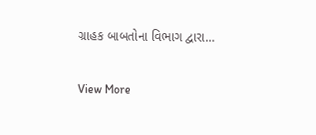ગ્રાહક બાબતોના વિભાગ દ્વારા…

View More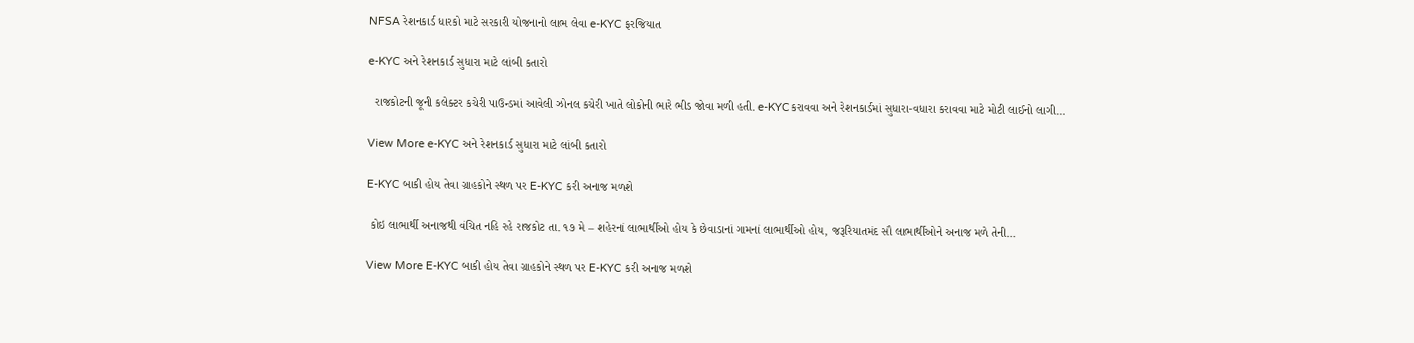NFSA રેશનકાર્ડ ધારકો માટે સરકારી યોજનાનો લાભ લેવા e-KYC ફરજિયાત

e-KYC અને રેશનકાર્ડ સુધારા માટે લાંબી કતારો

  રાજકોટની જૂની કલેક્ટર કચેરી પાઉન્ડમાં આવેલી ઝોનલ કચેરી ખાતે લોકોની ભારે ભીડ જોવા મળી હતી. e-KYCકરાવવા અને રેશનકાર્ડમાં સુધારા-વધારા કરાવવા માટે મોટી લાઈનો લાગી…

View More e-KYC અને રેશનકાર્ડ સુધારા માટે લાંબી કતારો

E-KYC બાકી હોય તેવા ગ્રાહકોને સ્થળ પર E-KYC કરી અનાજ મળશે

 કોઇ લાભાર્થી અનાજથી વંચિત નહિ રહે રાજકોટ તા. ૧૭ મે – શહેરનાં લાભાર્થીઓ હોય કે છેવાડાનાં ગામનાં લાભાર્થીઓ હોય, જરૂરિયાતમંદ સૌ લાભાર્થીઓને અનાજ મળે તેની…

View More E-KYC બાકી હોય તેવા ગ્રાહકોને સ્થળ પર E-KYC કરી અનાજ મળશે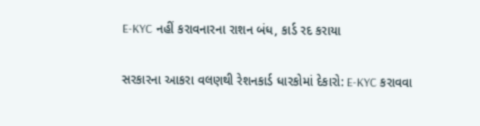E-KYC નહીં કરાવનારના રાશન બંધ, કાર્ડ રદ કરાયા

સરકારના આકરા વલણથી રેશનકાર્ડ ધારકોમાં દેકારો: E-KYC કરાવવા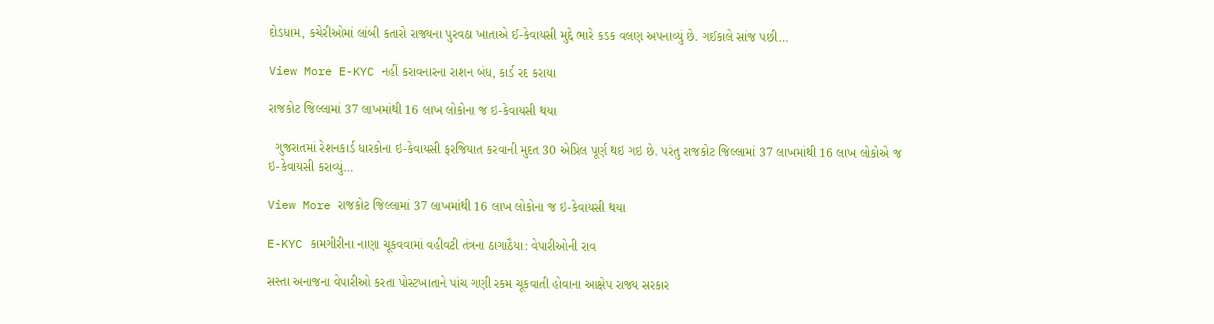દોડધામ, કચેરીઓમાં લાંબી કતારો રાજ્યના પુરવઠા ખાતાએ ઈ-કેવાયસી મુદ્દે ભારે કડક વલણ અપનાવ્યું છે. ગઈકાલે સાંજ પછી…

View More E-KYC નહીં કરાવનારના રાશન બંધ, કાર્ડ રદ કરાયા

રાજકોટ જિલ્લામાં 37 લાખમાંથી 16 લાખ લોકોના જ ઇ-કેવાયસી થયા

  ગુજરાતમાં રેશનકાર્ડ ધારકોના ઇ-કેવાયસી ફરજિયાત કરવાની મુદત 30 એપ્રિલ પૂર્ણ થઇ ગઇ છે. પરંતુ રાજકોટ જિલ્લામાં 37 લાખમાંથી 16 લાખ લોકોએ જ ઇ-કેવાયસી કરાવ્યું…

View More રાજકોટ જિલ્લામાં 37 લાખમાંથી 16 લાખ લોકોના જ ઇ-કેવાયસી થયા

E-KYC કામગીરીના નાણા ચૂકવવામાં વહીવટી તંત્રના ઠાગાઠૈયા: વેપારીઓની રાવ

સસ્તા અનાજના વેપારીઓ કરતા પોસ્ટખાતાને પાંચ ગણી રકમ ચૂકવાતી હોવાના આક્ષેપ રાજ્ય સરકાર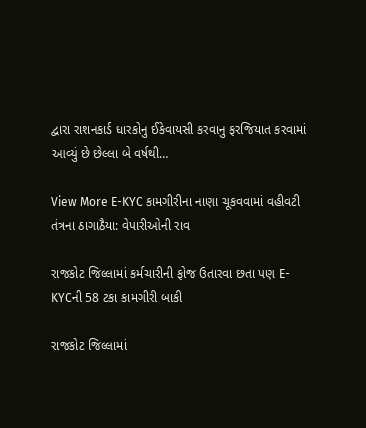દ્વારા રાશનકાર્ડ ધારકોનુ ઈકેવાયસી કરવાનુ ફરજિયાત કરવામાં આવ્યું છે છેલ્લા બે વર્ષથી…

View More E-KYC કામગીરીના નાણા ચૂકવવામાં વહીવટી તંત્રના ઠાગાઠૈયા: વેપારીઓની રાવ

રાજકોટ જિલ્લામાં કર્મચારીની ફોજ ઉતારવા છતા પણ E-KYCની 58 ટકા કામગીરી બાકી

રાજકોટ જિલ્લામાં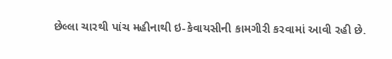છેલ્લા ચારથી પાંચ મહીનાથી ઇ-કેવાયસીની કામગીરી કરવામાં આવી રહી છે.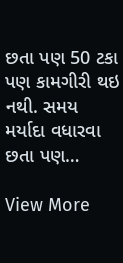છતા પણ 50 ટકા પણ કામગીરી થઇ નથી. સમય મર્યાદા વધારવા છતા પણ…

View More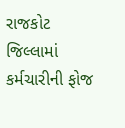રાજકોટ જિલ્લામાં કર્મચારીની ફોજ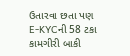ઉતારવા છતા પણ E-KYCની 58 ટકા કામગીરી બાકી